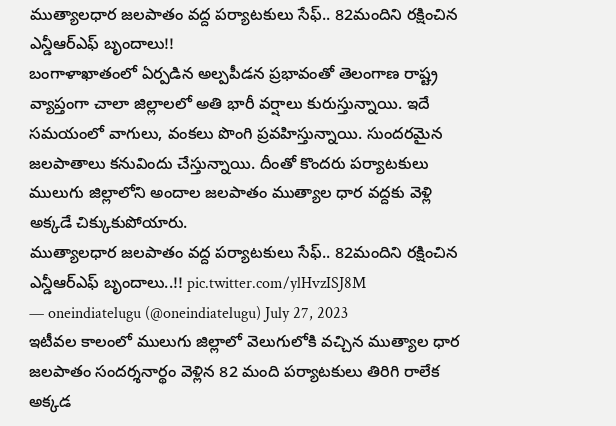ముత్యాలధార జలపాతం వద్ద పర్యాటకులు సేఫ్.. 82మందిని రక్షించిన ఎన్డీఆర్ఎఫ్ బృందాలు!!
బంగాళాఖాతంలో ఏర్పడిన అల్పపీడన ప్రభావంతో తెలంగాణ రాష్ట్ర వ్యాప్తంగా చాలా జిల్లాలలో అతి భారీ వర్షాలు కురుస్తున్నాయి. ఇదే సమయంలో వాగులు, వంకలు పొంగి ప్రవహిస్తున్నాయి. సుందరమైన జలపాతాలు కనువిందు చేస్తున్నాయి. దీంతో కొందరు పర్యాటకులు ములుగు జిల్లాలోని అందాల జలపాతం ముత్యాల ధార వద్దకు వెళ్లి అక్కడే చిక్కుకుపోయారు.
ముత్యాలధార జలపాతం వద్ద పర్యాటకులు సేఫ్.. 82మందిని రక్షించిన ఎన్డీఆర్ఎఫ్ బృందాలు..!! pic.twitter.com/ylHvzISJ8M
— oneindiatelugu (@oneindiatelugu) July 27, 2023
ఇటీవల కాలంలో ములుగు జిల్లాలో వెలుగులోకి వచ్చిన ముత్యాల ధార జలపాతం సందర్శనార్థం వెళ్లిన 82 మంది పర్యాటకులు తిరిగి రాలేక అక్కడ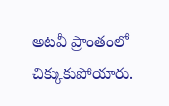అటవీ ప్రాంతంలో చిక్కుకుపోయారు.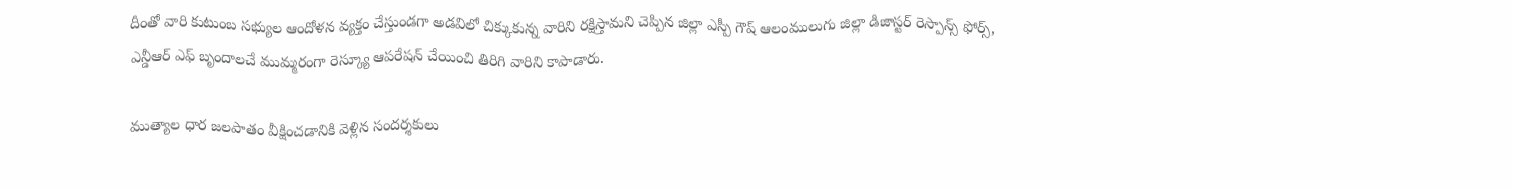దీంతో వారి కుటుంబ సభ్యుల ఆందోళన వ్యక్తం చేస్తుండగా అడవిలో చిక్కుకున్న వారిని రక్షిస్తామని చెప్పిన జిల్లా ఎస్పీ గౌష్ ఆలంములుగు జిల్లా డిజాస్టర్ రెస్పాన్స్ ఫోర్స్, ఎన్డీఆర్ ఎఫ్ బృందాలచే ముమ్మరంగా రెస్క్యూ ఆపరేషన్ చేయించి తిరిగి వారిని కాపాడారు.

ముత్యాల ధార జలపాతం వీక్షించడానికి వెళ్లిన సందర్శకులు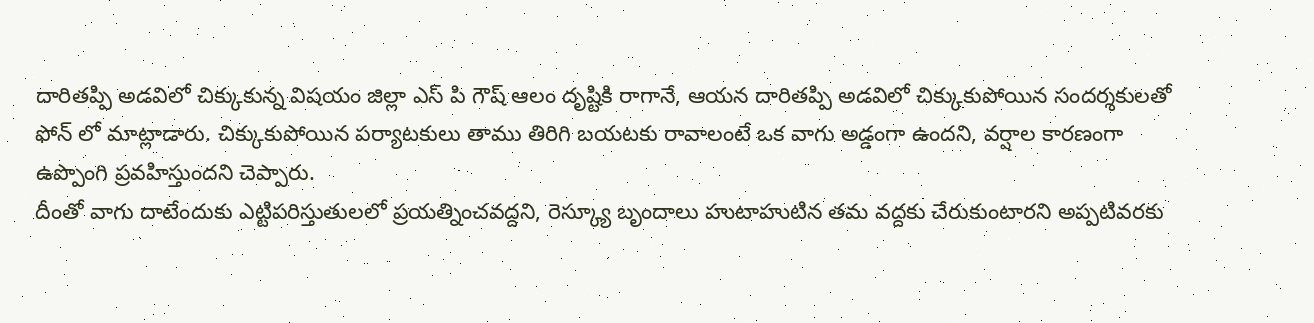దారితప్పి అడవిలో చిక్కుకున్న విషయం జిల్లా ఎస్ పి గౌష్ ఆలం దృష్టికి రాగానే, ఆయన దారితప్పి అడవిలో చిక్కుకుపోయిన సందర్శకులతో ఫోన్ లో మాట్లాడారు. చిక్కుకుపోయిన పర్యాటకులు తాము తిరిగి బయటకు రావాలంటే ఒక వాగు అడ్డంగా ఉందని, వర్షాల కారణంగా ఉప్పొంగి ప్రవహిస్తుందని చెప్పారు.
దీంతో వాగు దాటేందుకు ఎట్టిపరిస్తుతులలో ప్రయత్నించవద్దని, రెస్క్యూ బృందాలు హుటాహుటిన తమ వద్దకు చేరుకుంటారని అప్పటివరకు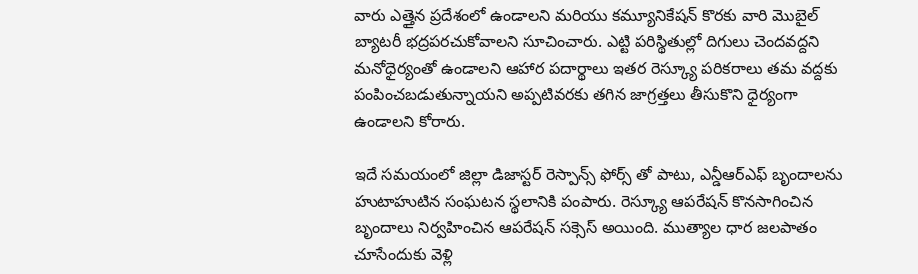వారు ఎత్తైన ప్రదేశంలో ఉండాలని మరియు కమ్యూనికేషన్ కొరకు వారి మొబైల్ బ్యాటరీ భద్రపరచుకోవాలని సూచించారు. ఎట్టి పరిస్థితుల్లో దిగులు చెందవద్దని మనోధైర్యంతో ఉండాలని ఆహార పదార్థాలు ఇతర రెస్క్యూ పరికరాలు తమ వద్దకు పంపించబడుతున్నాయని అప్పటివరకు తగిన జాగ్రత్తలు తీసుకొని ధైర్యంగా ఉండాలని కోరారు.

ఇదే సమయంలో జిల్లా డిజాస్టర్ రెస్పాన్స్ ఫోర్స్ తో పాటు, ఎన్డీఆర్ఎఫ్ బృందాలను హుటాహుటిన సంఘటన స్థలానికి పంపారు. రెస్క్యూ ఆపరేషన్ కొనసాగించిన బృందాలు నిర్వహించిన ఆపరేషన్ సక్సెస్ అయింది. ముత్యాల ధార జలపాతం చూసేందుకు వెళ్లి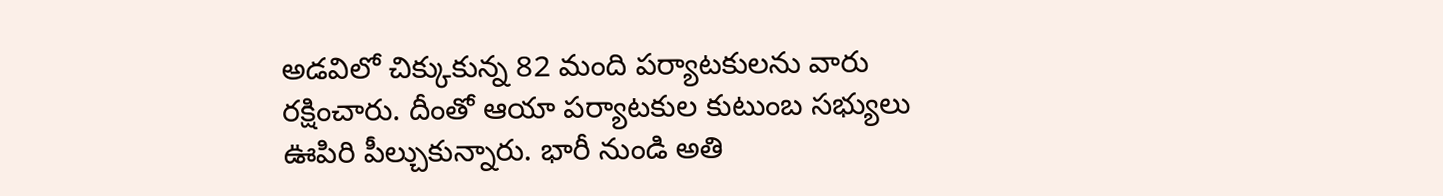అడవిలో చిక్కుకున్న 82 మంది పర్యాటకులను వారు రక్షించారు. దీంతో ఆయా పర్యాటకుల కుటుంబ సభ్యులు ఊపిరి పీల్చుకున్నారు. భారీ నుండి అతి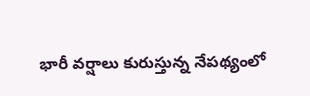భారీ వర్షాలు కురుస్తున్న నేపథ్యంలో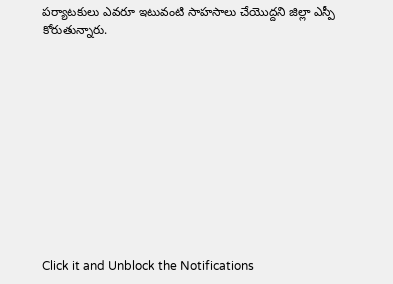పర్యాటకులు ఎవరూ ఇటువంటి సాహసాలు చేయొద్దని జిల్లా ఎస్పీ కోరుతున్నారు.












Click it and Unblock the Notifications